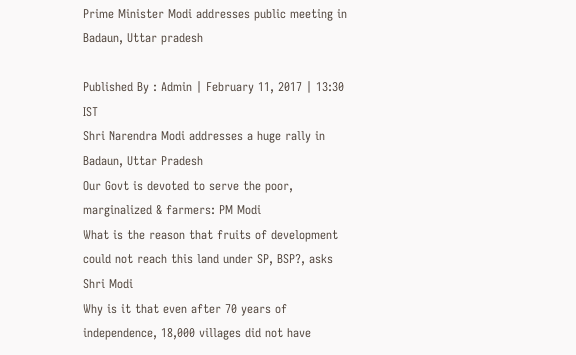Prime Minister Modi addresses public meeting in Badaun, Uttar pradesh

Published By : Admin | February 11, 2017 | 13:30 IST
Shri Narendra Modi addresses a huge rally in Badaun, Uttar Pradesh
Our Govt is devoted to serve the poor, marginalized & farmers: PM Modi
What is the reason that fruits of development could not reach this land under SP, BSP?, asks Shri Modi
Why is it that even after 70 years of independence, 18,000 villages did not have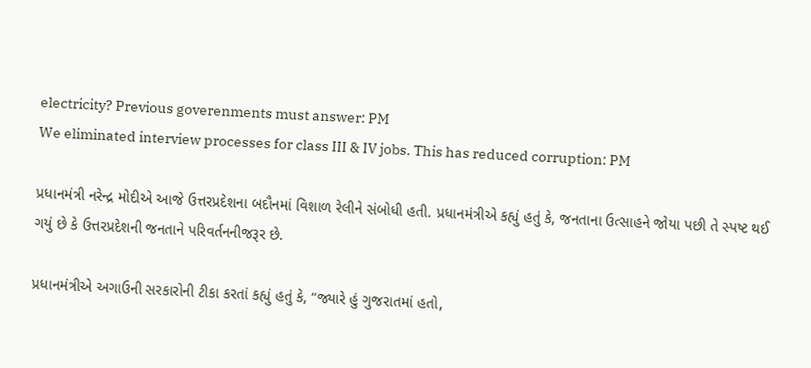electricity? Previous goverenments must answer: PM
We eliminated interview processes for class III & IV jobs. This has reduced corruption: PM

પ્રધાનમંત્રી નરેન્દ્ર મોદીએ આજે ઉત્તરપ્રદેશના બદૌનમાં વિશાળ રેલીને સંબોધી હતી. પ્રધાનમંત્રીએ કહ્યું હતું કે, જનતાના ઉત્સાહને જોયા પછી તે સ્પષ્ટ થઈ ગયું છે કે ઉત્તરપ્રદેશની જનતાને પરિવર્તનનીજરૂર છે.

પ્રધાનમંત્રીએ અગાઉની સરકારોની ટીકા કરતાં કહ્યું હતું કે, “જ્યારે હું ગુજરાતમાં હતો,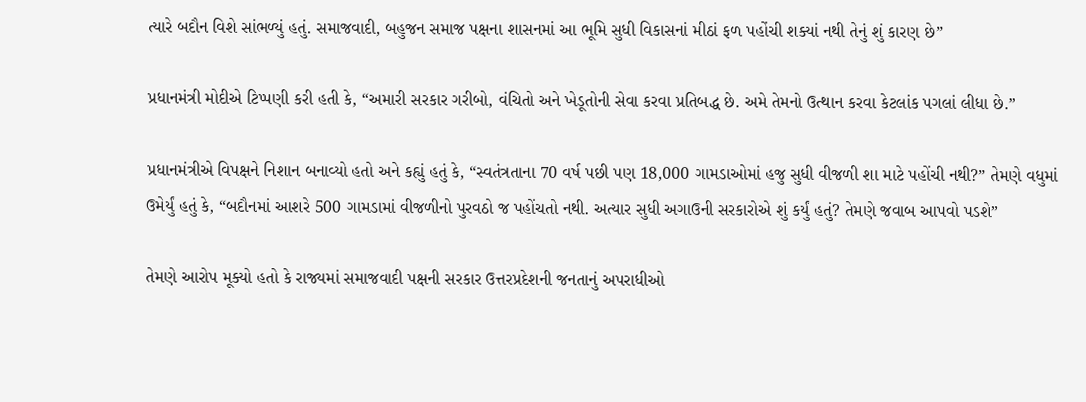ત્યારે બદૌન વિશે સાંભળ્યું હતું. સમાજવાદી, બહુજન સમાજ પક્ષના શાસનમાં આ ભૂમિ સુધી વિકાસનાં મીઠાં ફળ પહોંચી શક્યાં નથી તેનું શું કારણ છે”

પ્રધાનમંત્રી મોદીએ ટિપ્પણી કરી હતી કે, “અમારી સરકાર ગરીબો, વંચિતો અને ખેડૂતોની સેવા કરવા પ્રતિબદ્ધ છે. અમે તેમનો ઉત્થાન કરવા કેટલાંક પગલાં લીધા છે.”

પ્રધાનમંત્રીએ વિપક્ષને નિશાન બનાવ્યો હતો અને કહ્યું હતું કે, “સ્વતંત્રતાના 70 વર્ષ પછી પણ 18,000 ગામડાઓમાં હજુ સુધી વીજળી શા માટે પહોંચી નથી?” તેમણે વધુમાં ઉમેર્યું હતું કે, “બદૌનમાં આશરે 500 ગામડામાં વીજળીનો પુરવઠો જ પહોંચતો નથી. અત્યાર સુધી અગાઉની સરકારોએ શું કર્યું હતું? તેમણે જવાબ આપવો પડશે”

તેમણે આરોપ મૂક્યો હતો કે રાજ્યમાં સમાજવાદી પક્ષની સરકાર ઉત્તરપ્રદેશની જનતાનું અપરાધીઓ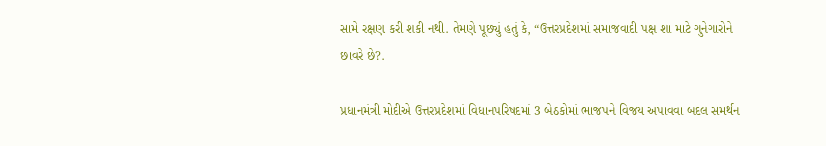સામે રક્ષણ કરી શકી નથી. તેમણે પૂછ્યું હતું કે, “ઉત્તરપ્રદેશમાં સમાજવાદી પક્ષ શા માટે ગુનેગારોને છાવરે છે?.

પ્રધાનમંત્રી મોદીએ ઉત્તરપ્રદેશમાં વિધાનપરિષદમાં 3 બેઠકોમાં ભાજપને વિજય અપાવવા બદલ સમર્થન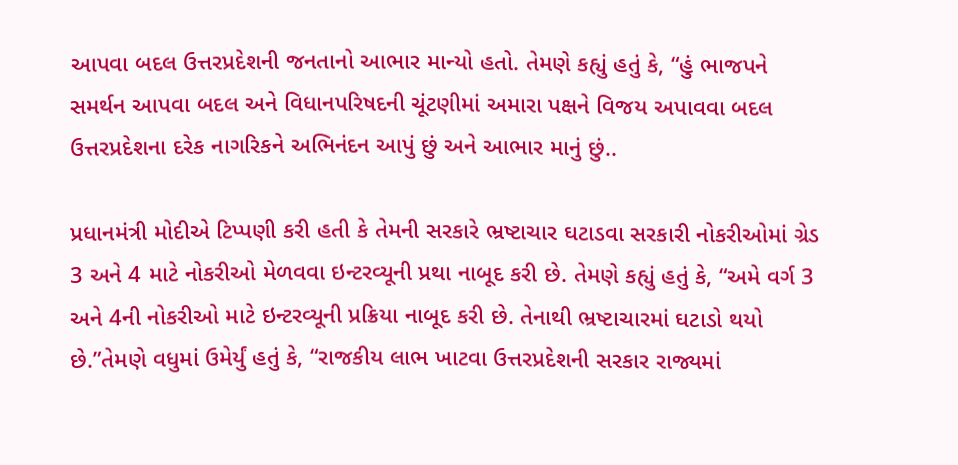આપવા બદલ ઉત્તરપ્રદેશની જનતાનો આભાર માન્યો હતો. તેમણે કહ્યું હતું કે, “હું ભાજપને સમર્થન આપવા બદલ અને વિધાનપરિષદની ચૂંટણીમાં અમારા પક્ષને વિજય અપાવવા બદલ ઉત્તરપ્રદેશના દરેક નાગરિકને અભિનંદન આપું છું અને આભાર માનું છું..

પ્રધાનમંત્રી મોદીએ ટિપ્પણી કરી હતી કે તેમની સરકારે ભ્રષ્ટાચાર ઘટાડવા સરકારી નોકરીઓમાં ગ્રેડ 3 અને 4 માટે નોકરીઓ મેળવવા ઇન્ટરવ્યૂની પ્રથા નાબૂદ કરી છે. તેમણે કહ્યું હતું કે, “અમે વર્ગ 3 અને 4ની નોકરીઓ માટે ઇન્ટરવ્યૂની પ્રક્રિયા નાબૂદ કરી છે. તેનાથી ભ્રષ્ટાચારમાં ઘટાડો થયો છે.”તેમણે વધુમાં ઉમેર્યું હતું કે, “રાજકીય લાભ ખાટવા ઉત્તરપ્રદેશની સરકાર રાજ્યમાં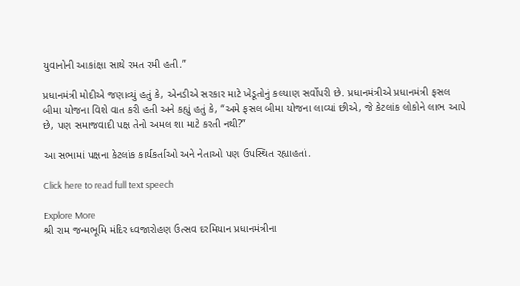યુવાનોની આકાંક્ષા સાથે રમત રમી હતી.”

પ્રધાનમંત્રી મોદીએ જણાવ્યું હતું કે, એનડીએ સરકાર માટે ખેડૂતોનું કલ્યાણ સર્વોપરી છે. પ્રધાનમંત્રીએ પ્રધાનમંત્રી ફસલ બીમા યોજના વિશે વાત કરી હતી અને કહ્યું હતું કે, “અમે ફસલ બીમા યોજના લાવ્યાં છીએ, જે કેટલાંક લોકોને લાભ આપે છે, પણ સમાજવાદી પક્ષ તેનો અમલ શા માટે કરતી નથી?”

આ સભામાં પક્ષના કેટલાંક કાર્યકર્તાઓ અને નેતાઓ પણ ઉપસ્થિત રહ્યાહતાં.

Click here to read full text speech

Explore More
શ્રી રામ જન્મભૂમિ મંદિર ધ્વજારોહણ ઉત્સવ દરમિયાન પ્રધાનમંત્રીના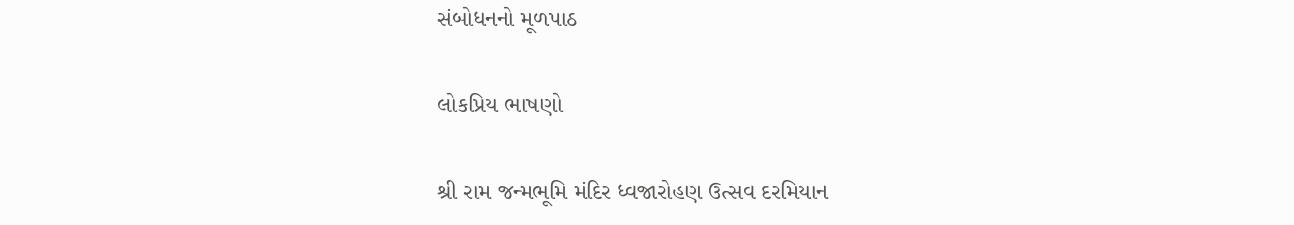સંબોધનનો મૂળપાઠ

લોકપ્રિય ભાષણો

શ્રી રામ જન્મભૂમિ મંદિર ધ્વજારોહણ ઉત્સવ દરમિયાન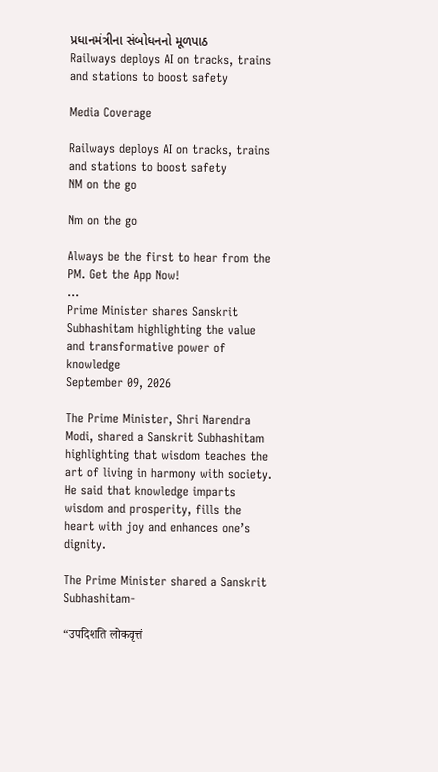પ્રધાનમંત્રીના સંબોધનનો મૂળપાઠ
Railways deploys AI on tracks, trains and stations to boost safety

Media Coverage

Railways deploys AI on tracks, trains and stations to boost safety
NM on the go

Nm on the go

Always be the first to hear from the PM. Get the App Now!
...
Prime Minister shares Sanskrit Subhashitam highlighting the value and transformative power of knowledge
September 09, 2026

The Prime Minister, Shri Narendra Modi, shared a Sanskrit Subhashitam highlighting that wisdom teaches the art of living in harmony with society. He said that knowledge imparts wisdom and prosperity, fills the heart with joy and enhances one’s dignity.

The Prime Minister shared a Sanskrit Subhashitam-

“उपदिशति लोकवृत्तं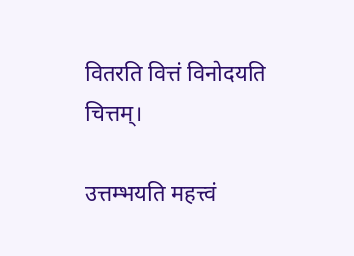वितरति वित्तं विनोदयति चित्तम्।

उत्तम्भयति महत्त्वं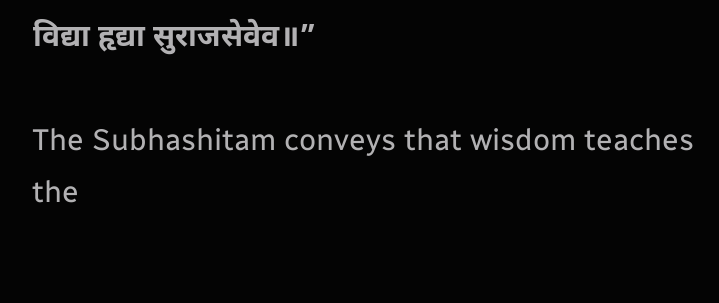विद्या हृद्या सुराजसेवेव॥”

The Subhashitam conveys that wisdom teaches the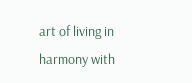art of living in harmony with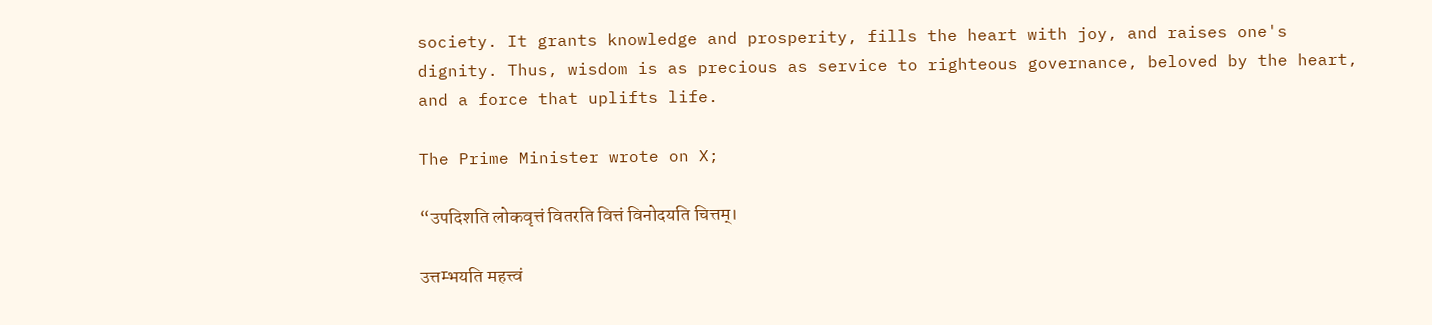society. It grants knowledge and prosperity, fills the heart with joy, and raises one's dignity. Thus, wisdom is as precious as service to righteous governance, beloved by the heart, and a force that uplifts life.

The Prime Minister wrote on X;

“उपदिशति लोकवृत्तं वितरति वित्तं विनोदयति चित्तम्।

उत्तम्भयति महत्त्वं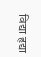विद्या हृद्या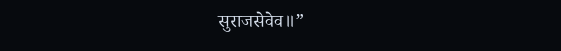सुराजसेवेव॥”